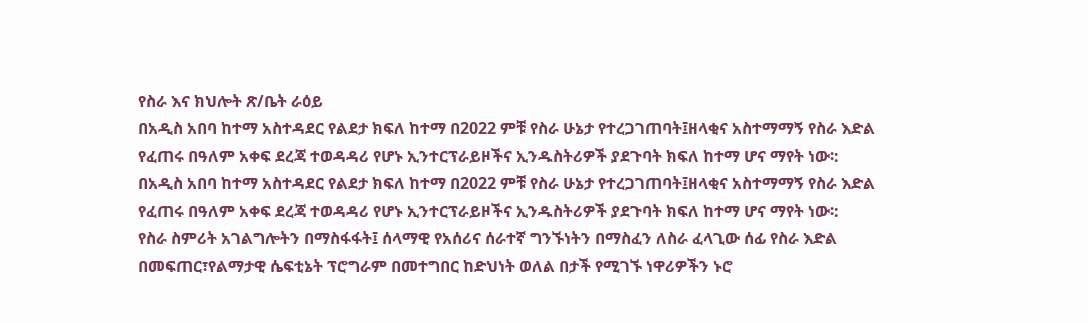የስራ እና ክህሎት ጽ/ቤት ራዕይ
በአዲስ አበባ ከተማ አስተዳደር የልደታ ክፍለ ከተማ በ2022 ምቹ የስራ ሁኔታ የተረጋገጠባት፤ዘላቂና አስተማማኝ የስራ እድል የፈጠሩ በዓለም አቀፍ ደረጃ ተወዳዳሪ የሆኑ ኢንተርፕራይዞችና ኢንዱስትሪዎች ያደጉባት ክፍለ ከተማ ሆና ማየት ነው፡:
በአዲስ አበባ ከተማ አስተዳደር የልደታ ክፍለ ከተማ በ2022 ምቹ የስራ ሁኔታ የተረጋገጠባት፤ዘላቂና አስተማማኝ የስራ እድል የፈጠሩ በዓለም አቀፍ ደረጃ ተወዳዳሪ የሆኑ ኢንተርፕራይዞችና ኢንዱስትሪዎች ያደጉባት ክፍለ ከተማ ሆና ማየት ነው፡:
የስራ ስምሪት አገልግሎትን በማስፋፋት፤ ሰላማዊ የአሰሪና ሰራተኛ ግንኙነትን በማስፈን ለስራ ፈላጊው ሰፊ የስራ እድል በመፍጠር፣የልማታዊ ሴፍቲኔት ፕሮግራም በመተግበር ከድህነት ወለል በታች የሚገኙ ነዋሪዎችን ኑሮ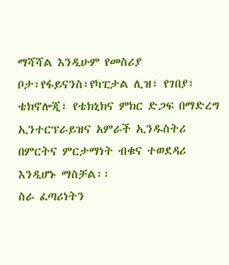ማሻሻል እንዲሁም የመስሪያ ቦታ፣የፋይናንስ፣የካፒታል ሊዝ፣ የገበያ፣ ቴክኖሎጂ፣ የቴክኒክና ምክር ድጋፍ በማድረግ ኢንተርፕራይዝና አምራች ኢንዱስትሪ በምርትና ምርታማነት ብቁና ተወደዳሪ እንዲሆኑ ማስቻል፡፡
ስራ ፈጣሪነትን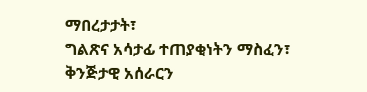ማበረታታት፣
ግልጽና አሳታፊ ተጠያቂነትን ማስፈን፣
ቅንጅታዊ አሰራርን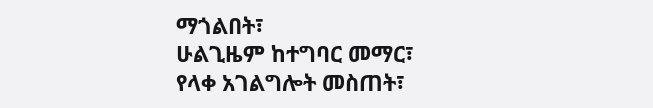ማጎልበት፣
ሁልጊዜም ከተግባር መማር፣
የላቀ አገልግሎት መስጠት፣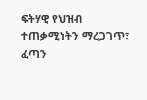ፍትሃዊ የህዝብ ተጠቃሚነትን ማረጋገጥ፣
ፈጣን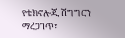የቴክኖሎጂ ሽግግርን ማረጋገጥ፣